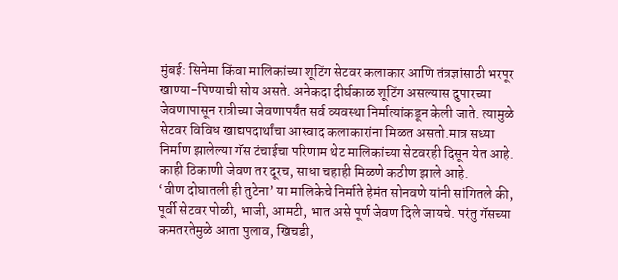मुंबई: सिनेमा किंवा मालिकांच्या शूटिंग सेटवर कलाकार आणि तंत्रज्ञांसाठी भरपूर खाण्या-पिण्याची सोय असते. अनेकदा दीर्घकाळ शूटिंग असल्यास दुपारच्या जेवणापासून रात्रीच्या जेवणापर्यंत सर्व व्यवस्था निर्मात्यांकडून केली जाते. त्यामुळे सेटवर विविध खाद्यपदार्थांचा आस्वाद कलाकारांना मिळत असतो.मात्र सध्या निर्माण झालेल्या गॅस टंचाईचा परिणाम थेट मालिकांच्या सेटवरही दिसून येत आहे. काही ठिकाणी जेवण तर दूरच, साधा चहाही मिळणे कठीण झाले आहे.
‘वीण दोघातली ही तुटेना’ या मालिकेचे निर्माते हेमंत सोनवणे यांनी सांगितले की, पूर्वी सेटवर पोळी, भाजी, आमटी, भात असे पूर्ण जेवण दिले जायचे. परंतु गॅसच्या कमतरतेमुळे आता पुलाव, खिचडी,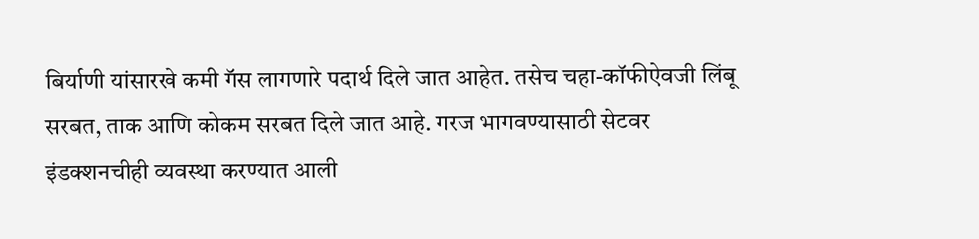बिर्याणी यांसारखे कमी गॅस लागणारे पदार्थ दिले जात आहेत. तसेच चहा-कॉफीऐवजी लिंबू सरबत, ताक आणि कोकम सरबत दिले जात आहे. गरज भागवण्यासाठी सेटवर इंडक्शनचीही व्यवस्था करण्यात आली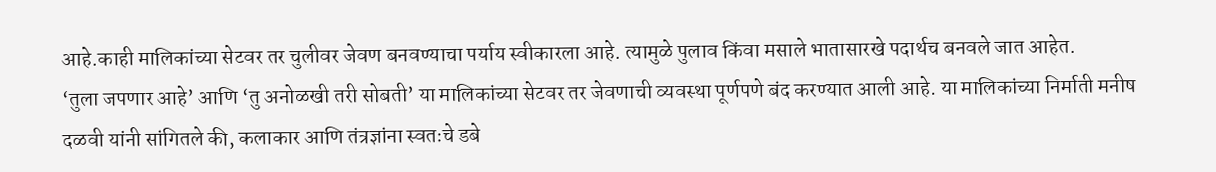आहे.काही मालिकांच्या सेटवर तर चुलीवर जेवण बनवण्याचा पर्याय स्वीकारला आहे. त्यामुळे पुलाव किंवा मसाले भातासारखे पदार्थच बनवले जात आहेत.
‘तुला जपणार आहे’ आणि ‘तु अनोळखी तरी सोबती’ या मालिकांच्या सेटवर तर जेवणाची व्यवस्था पूर्णपणे बंद करण्यात आली आहे. या मालिकांच्या निर्माती मनीष दळवी यांनी सांगितले की, कलाकार आणि तंत्रज्ञांना स्वतःचे डबे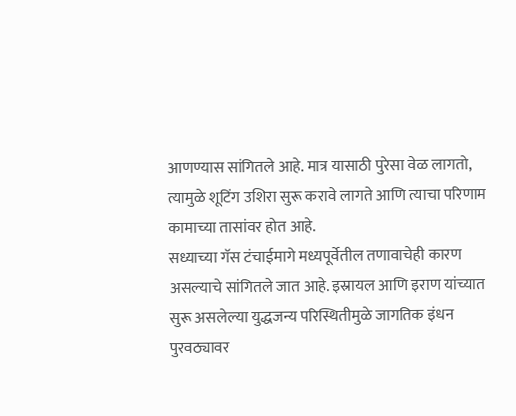आणण्यास सांगितले आहे. मात्र यासाठी पुरेसा वेळ लागतो, त्यामुळे शूटिंग उशिरा सुरू करावे लागते आणि त्याचा परिणाम कामाच्या तासांवर होत आहे.
सध्याच्या गॅस टंचाईमागे मध्यपूर्वेतील तणावाचेही कारण असल्याचे सांगितले जात आहे. इस्रायल आणि इराण यांच्यात सुरू असलेल्या युद्धजन्य परिस्थितीमुळे जागतिक इंधन पुरवठ्यावर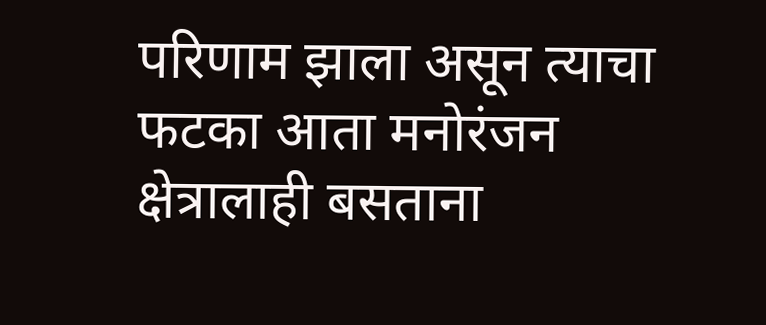परिणाम झाला असून त्याचा फटका आता मनोरंजन क्षेत्रालाही बसताना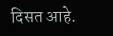दिसत आहे.